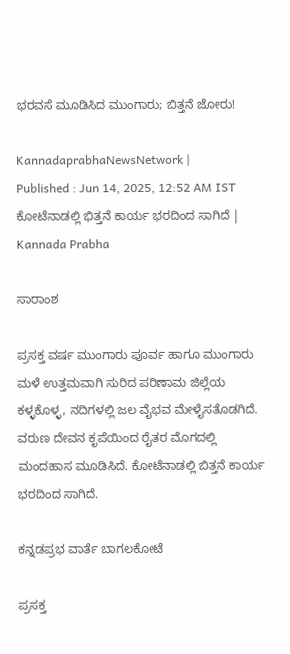ಭರವಸೆ ಮೂಡಿಸಿದ ಮುಂಗಾರು; ಬಿತ್ತನೆ ಜೋರು!

KannadaprabhaNewsNetwork |
Published : Jun 14, 2025, 12:52 AM IST
ಕೋಟೆನಾಡಲ್ಲಿ ಭಿತ್ತನೆ ಕಾರ್ಯ ಭರದಿಂದ ಸಾಗಿದೆ | Kannada Prabha

ಸಾರಾಂಶ

ಪ್ರಸಕ್ತ ವರ್ಷ ಮುಂಗಾರು ಪೂರ್ವ ಹಾಗೂ ಮುಂಗಾರು ಮಳೆ ಉತ್ತಮವಾಗಿ ಸುರಿದ ಪರಿಣಾಮ ಜಿಲ್ಲೆಯ ಕಳ್ಳಕೊಳ್ಳ, ನದಿಗಳಲ್ಲಿ ಜಲ ವೈಭವ ಮೇಳೈಸತೊಡಗಿದೆ. ವರುಣ ದೇವನ ಕೃಪೆಯಿಂದ ರೈತರ ಮೊಗದಲ್ಲಿ ಮಂದಹಾಸ ಮೂಡಿಸಿದೆ. ಕೋಟೆನಾಡಲ್ಲಿ ಬಿತ್ತನೆ ಕಾರ್ಯ ಭರದಿಂದ ಸಾಗಿದೆ.

ಕನ್ನಡಪ್ರಭ ವಾರ್ತೆ ಬಾಗಲಕೋಟೆ

ಪ್ರಸಕ್ತ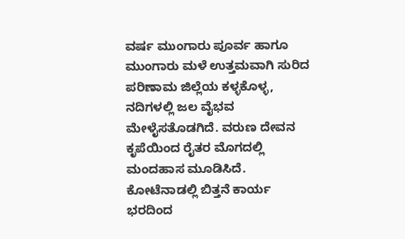ವರ್ಷ ಮುಂಗಾರು ಪೂರ್ವ ಹಾಗೂ ಮುಂಗಾರು ಮಳೆ ಉತ್ತಮವಾಗಿ ಸುರಿದ ಪರಿಣಾಮ ಜಿಲ್ಲೆಯ ಕಳ್ಳಕೊಳ್ಳ, ನದಿಗಳಲ್ಲಿ ಜಲ ವೈಭವ ಮೇಳೈಸತೊಡಗಿದೆ. ವರುಣ ದೇವನ ಕೃಪೆಯಿಂದ ರೈತರ ಮೊಗದಲ್ಲಿ ಮಂದಹಾಸ ಮೂಡಿಸಿದೆ. ಕೋಟೆನಾಡಲ್ಲಿ ಬಿತ್ತನೆ ಕಾರ್ಯ ಭರದಿಂದ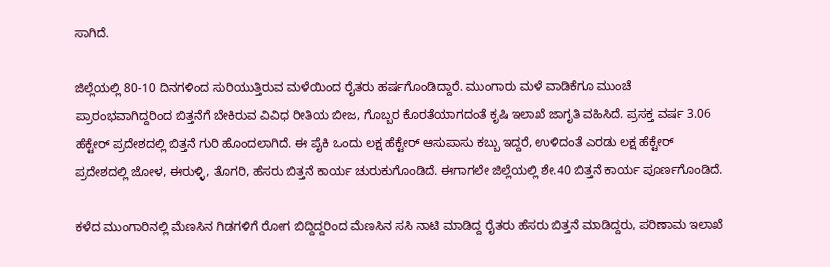ಸಾಗಿದೆ.

ಜಿಲ್ಲೆಯಲ್ಲಿ 80-10 ದಿನಗಳಿಂದ ಸುರಿಯುತ್ತಿರುವ ಮಳೆಯಿಂದ ರೈತರು ಹರ್ಷಗೊಂಡಿದ್ದಾರೆ. ಮುಂಗಾರು ಮಳೆ ವಾಡಿಕೆಗೂ ಮುಂಚೆ ಪ್ರಾರಂಭವಾಗಿದ್ದರಿಂದ ಬಿತ್ತನೆಗೆ ಬೇಕಿರುವ ವಿವಿಧ ರೀತಿಯ ಬೀಜ, ಗೊಬ್ಬರ ಕೊರತೆಯಾಗದಂತೆ ಕೃಷಿ ಇಲಾಖೆ ಜಾಗೃತಿ ವಹಿಸಿದೆ. ಪ್ರಸಕ್ತ ವರ್ಷ 3.06 ಹೆಕ್ಟೇರ್ ಪ್ರದೇಶದಲ್ಲಿ ಬಿತ್ತನೆ ಗುರಿ ಹೊಂದಲಾಗಿದೆ. ಈ ಪೈಕಿ ಒಂದು ಲಕ್ಷ ಹೆಕ್ಟೇರ್ ಆಸುಪಾಸು ಕಬ್ಬು ಇದ್ದರೆ, ಉಳಿದಂತೆ ಎರಡು ಲಕ್ಷ ಹೆಕ್ಟೇರ್ ಪ್ರದೇಶದಲ್ಲಿ ಜೋಳ, ಈರುಳ್ಳಿ, ತೊಗರಿ, ಹೆಸರು ಬಿತ್ತನೆ ಕಾರ್ಯ ಚುರುಕುಗೊಂಡಿದೆ. ಈಗಾಗಲೇ ಜಿಲ್ಲೆಯಲ್ಲಿ ಶೇ.40 ಬಿತ್ತನೆ ಕಾರ್ಯ ಪೂರ್ಣಗೊಂಡಿದೆ.

ಕಳೆದ ಮುಂಗಾರಿನಲ್ಲಿ ಮೆಣಸಿನ ಗಿಡಗಳಿಗೆ ರೋಗ ಬಿದ್ದಿದ್ದರಿಂದ ಮೆಣಸಿನ ಸಸಿ ನಾಟಿ ಮಾಡಿದ್ದ ರೈತರು ಹೆಸರು ಬಿತ್ತನೆ ಮಾಡಿದ್ದರು, ಪರಿಣಾಮ ಇಲಾಖೆ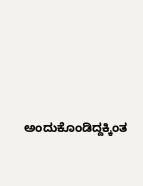ಅಂದುಕೊಂಡಿದ್ದಕ್ಕಿಂತ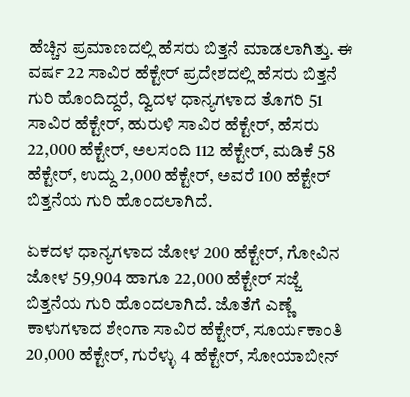ಹೆಚ್ಚಿನ ಪ್ರಮಾಣದಲ್ಲಿ ಹೆಸರು ಬಿತ್ತನೆ ಮಾಡಲಾಗಿತ್ತು. ಈ ವರ್ಷ 22 ಸಾವಿರ ಹೆಕ್ಟೇರ್ ಪ್ರದೇಶದಲ್ಲಿ ಹೆಸರು ಬಿತ್ತನೆ ಗುರಿ ಹೊಂದಿದ್ದರೆ, ದ್ವಿದಳ ಧಾನ್ಯಗಳಾದ ತೊಗರಿ 51 ಸಾವಿರ ಹೆಕ್ಟೇರ್, ಹುರುಳಿ ಸಾವಿರ ಹೆಕ್ಟೇರ್, ಹೆಸರು 22,000 ಹೆಕ್ಟೇರ್, ಅಲಸಂದಿ 112 ಹೆಕ್ಟೇರ್, ಮಡಿಕೆ 58 ಹೆಕ್ಟೇರ್, ಉದ್ದು 2,000 ಹೆಕ್ಟೇರ್, ಅವರೆ 100 ಹೆಕ್ಟೇರ್ ಬಿತ್ತನೆಯ ಗುರಿ ಹೊಂದಲಾಗಿದೆ.

ಏಕದಳ ಧಾನ್ಯಗಳಾದ ಜೋಳ 200 ಹೆಕ್ಟೇರ್, ಗೋವಿನ ಜೋಳ 59,904 ಹಾಗೂ 22,000 ಹೆಕ್ಟೇರ್ ಸಜ್ಜೆ ಬಿತ್ತನೆಯ ಗುರಿ ಹೊಂದಲಾಗಿದೆ. ಜೊತೆಗೆ ಎಣ್ಣೆ ಕಾಳುಗಳಾದ ಶೇಂಗಾ ಸಾವಿರ ಹೆಕ್ಟೇರ್, ಸೂರ್ಯಕಾಂತಿ 20,000 ಹೆಕ್ಟೇರ್, ಗುರೆಳ್ಳು 4 ಹೆಕ್ಟೇರ್, ಸೋಯಾಬೀನ್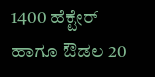1400 ಹೆಕ್ಟೇರ್ ಹಾಗೂ ಔಡಲ 20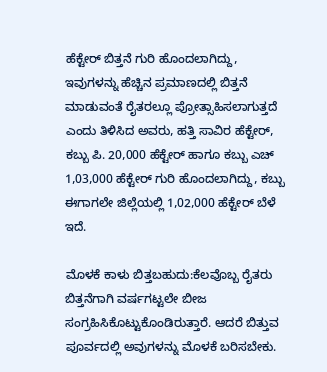ಹೆಕ್ಟೇರ್ ಬಿತ್ತನೆ ಗುರಿ ಹೊಂದಲಾಗಿದ್ದು, ಇವುಗಳನ್ನು ಹೆಚ್ಚಿನ ಪ್ರಮಾಣದಲ್ಲಿ ಬಿತ್ತನೆ ಮಾಡುವಂತೆ ರೈತರಲ್ಲೂ ಪ್ರೋತ್ಸಾಹಿಸಲಾಗುತ್ತದೆ ಎಂದು ತಿಳಿಸಿದ ಅವರು, ಹತ್ತಿ ಸಾವಿರ ಹೆಕ್ಟೇರ್, ಕಬ್ಬು ಪಿ. 20,000 ಹೆಕ್ಟೇರ್ ಹಾಗೂ ಕಬ್ಬು ಎಚ್ 1,03,000 ಹೆಕ್ಟೇರ್ ಗುರಿ ಹೊಂದಲಾಗಿದ್ದು, ಕಬ್ಬು ಈಗಾಗಲೇ ಜಿಲ್ಲೆಯಲ್ಲಿ 1,02,000 ಹೆಕ್ಟೇರ್ ಬೆಳೆ ಇದೆ.

ಮೊಳಕೆ ಕಾಳು ಬಿತ್ತಬಹುದು:ಕೆಲವೊಬ್ಬ ರೈತರು ಬಿತ್ತನೆಗಾಗಿ ವರ್ಷಗಟ್ಟಲೇ ಬೀಜ ಸಂಗ್ರಹಿಸಿಕೊಟ್ಟುಕೊಂಡಿರುತ್ತಾರೆ. ಆದರೆ ಬಿತ್ತುವ ಪೂರ್ವದಲ್ಲಿ ಅವುಗಳನ್ನು ಮೊಳಕೆ ಬರಿಸಬೇಕು.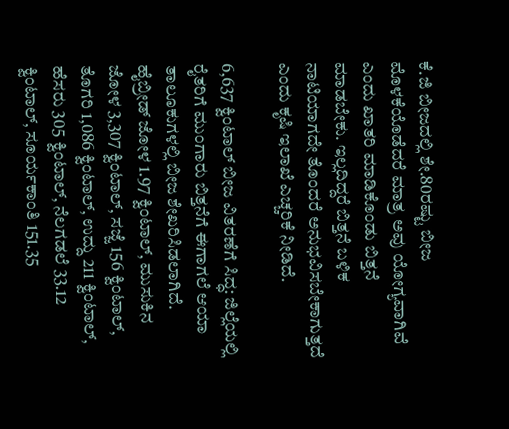ಕೆ.ಜಿ ಬೀಜದಲ್ಲಿ ಶೇ.80ರಷ್ಟು ಬೀಜ ಮೊಳಕೆಯೊಡೆದರೆ ಮಾತ್ರ ಅವು ಯೋಗ್ಯವಾಗಿವೆ ಎಂದು ಖಾತರಿ ಮಾಡಿಕೊಂಡು ಬಿತ್ತನೆ ಮಾಡಬೇಕು. ಇಲ್ಲದಿದ್ದರೆ ಬಿತ್ತನೆ ಬಳಿಕ ನಾಟಿಯಾಗದೇ ತೊಂದರೆ ಅನುಭವಿಸಬೇಕಾಗುತ್ತದೆ ಎಂದು ಕೃಷಿ ಇಲಾಖೆ ಎಚ್ಚರಿಕೆ ನೀಡಿದೆ.

6,637 ಕ್ವಿಂಟಾಲ್ ಬೀಜ ವಿತರಣೆಗೆ ಸಿದ್ಧ: ಜಿಲ್ಲೆಯಲ್ಲಿ ರೈತರಿಗೆ ಮುಂಗಾರು ಬಿತ್ತನೆಗೆ ಈಗಾಗಲೆ ಆಯಾ ತಾಲೂಕುಗಳಲ್ಲಿ ಬೀಜ ಶೇಖರಿಸಿಡಲಾಗಿದೆ. ಹೈಬ್ರೀಡ್ ಜೋಳ 1.97 ಕ್ವಿಂಟಾಲ್, ಮುಸುಕಿನ ಜೋಳ 3,307 ಕ್ವಿಂಟಾಲ್, ಸಜ್ಜೆ 156 ಕ್ವಿಂಟಾಲ್, ತೊಗರಿ 1,086 ಕ್ವಿಂಟಾಲ್, ಉದ್ದು 211 ಕ್ವಿಂಟಾಲ್, ಹೆಸರು 305 ಕ್ವಿಂಟಾಲ್, ನೆಲಗಡಲೆ 33.12 ಕ್ವಿಂಟಾಲ್, ಸೂರ್ಯಕಾಂತಿ 151.35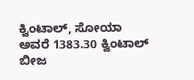ಕ್ವಿಂಟಾಲ್, ಸೋಯಾ ಅವರೆ 1383.30 ಕ್ವಿಂಟಾಲ್ ಬೀಜ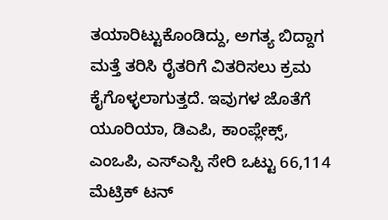ತಯಾರಿಟ್ಟುಕೊಂಡಿದ್ದು, ಅಗತ್ಯ ಬಿದ್ದಾಗ ಮತ್ತೆ ತರಿಸಿ ರೈತರಿಗೆ ವಿತರಿಸಲು ಕ್ರಮ ಕೈಗೊಳ್ಳಲಾಗುತ್ತದೆ. ಇವುಗಳ ಜೊತೆಗೆ ಯೂರಿಯಾ, ಡಿಎಪಿ, ಕಾಂಪ್ಲೇಕ್ಸ್, ಎಂಒಪಿ, ಎಸ್ಎಸ್ಪಿ ಸೇರಿ ಒಟ್ಟು 66,114 ಮೆಟ್ರಿಕ್ ಟನ್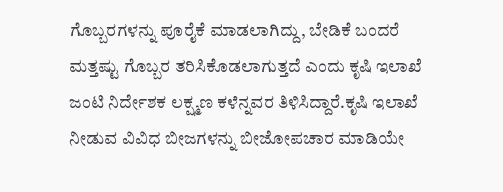ಗೊಬ್ಬರಗಳನ್ನು ಪೂರೈಕೆ ಮಾಡಲಾಗಿದ್ದು, ಬೇಡಿಕೆ ಬಂದರೆ ಮತ್ತಷ್ಟು ಗೊಬ್ಬರ ತರಿಸಿಕೊಡಲಾಗುತ್ತದೆ ಎಂದು ಕೃಷಿ ಇಲಾಖೆ ಜಂಟಿ ನಿರ್ದೇಶಕ ಲಕ್ಷ್ಮಣ ಕಳೆನ್ನವರ ತಿಳಿಸಿದ್ದಾರೆ.ಕೃಷಿ ಇಲಾಖೆ ನೀಡುವ ವಿವಿಧ ಬೀಜಗಳನ್ನು ಬೀಜೋಪಚಾರ ಮಾಡಿಯೇ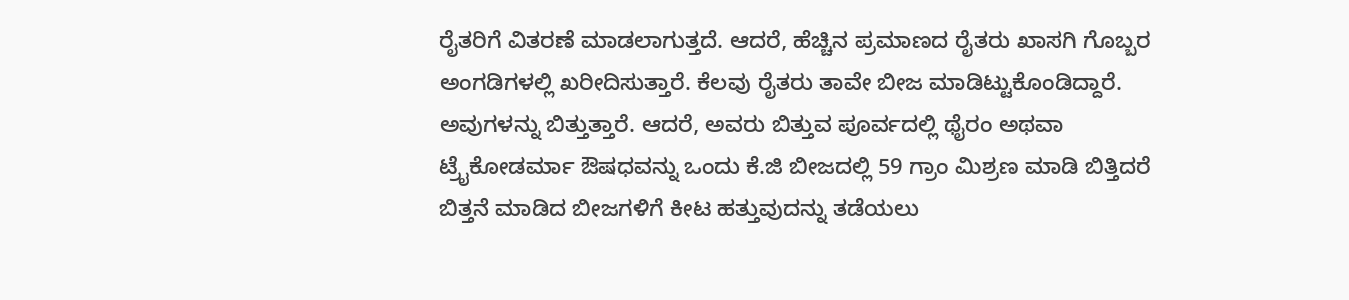ರೈತರಿಗೆ ವಿತರಣೆ ಮಾಡಲಾಗುತ್ತದೆ. ಆದರೆ, ಹೆಚ್ಚಿನ ಪ್ರಮಾಣದ ರೈತರು ಖಾಸಗಿ ಗೊಬ್ಬರ ಅಂಗಡಿಗಳಲ್ಲಿ ಖರೀದಿಸುತ್ತಾರೆ. ಕೆಲವು ರೈತರು ತಾವೇ ಬೀಜ ಮಾಡಿಟ್ಟುಕೊಂಡಿದ್ದಾರೆ. ಅವುಗಳನ್ನು ಬಿತ್ತುತ್ತಾರೆ. ಆದರೆ, ಅವರು ಬಿತ್ತುವ ಪೂರ್ವದಲ್ಲಿ ಥೈರಂ ಅಥವಾ ಟ್ರೈಕೋಡರ್ಮಾ ಔಷಧವನ್ನು ಒಂದು ಕೆ.ಜಿ ಬೀಜದಲ್ಲಿ 59 ಗ್ರಾಂ ಮಿಶ್ರಣ ಮಾಡಿ ಬಿತ್ತಿದರೆ ಬಿತ್ತನೆ ಮಾಡಿದ ಬೀಜಗಳಿಗೆ ಕೀಟ ಹತ್ತುವುದನ್ನು ತಡೆಯಲು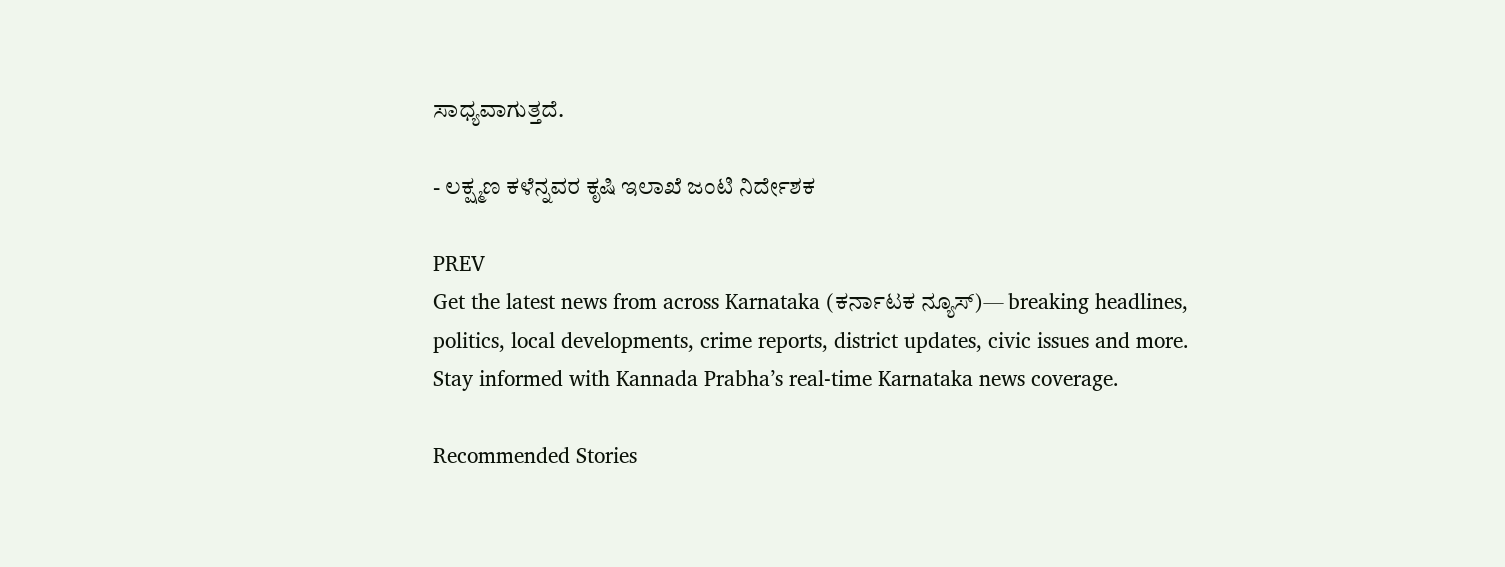ಸಾಧ್ಯವಾಗುತ್ತದೆ.

- ಲಕ್ಷ್ಮಣ ಕಳೆನ್ನವರ ಕೃಷಿ ಇಲಾಖೆ ಜಂಟಿ ನಿರ್ದೇಶಕ

PREV
Get the latest news from across Karnataka (ಕರ್ನಾಟಕ ನ್ಯೂಸ್)— breaking headlines, politics, local developments, crime reports, district updates, civic issues and more. Stay informed with Kannada Prabha’s real‑time Karnataka news coverage.

Recommended Stories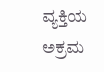ವ್ಯಕ್ತಿಯ ಅಕ್ರಮ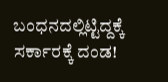ಬಂಧನದಲ್ಲಿಟ್ಟಿದ್ದಕ್ಕೆ ಸರ್ಕಾರಕ್ಕೆ ದಂಡ!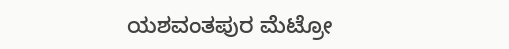ಯಶವಂತಪುರ ಮೆಟ್ರೋ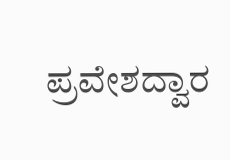ಪ್ರವೇಶದ್ವಾರ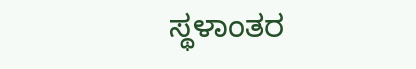ಸ್ಥಳಾಂತರ